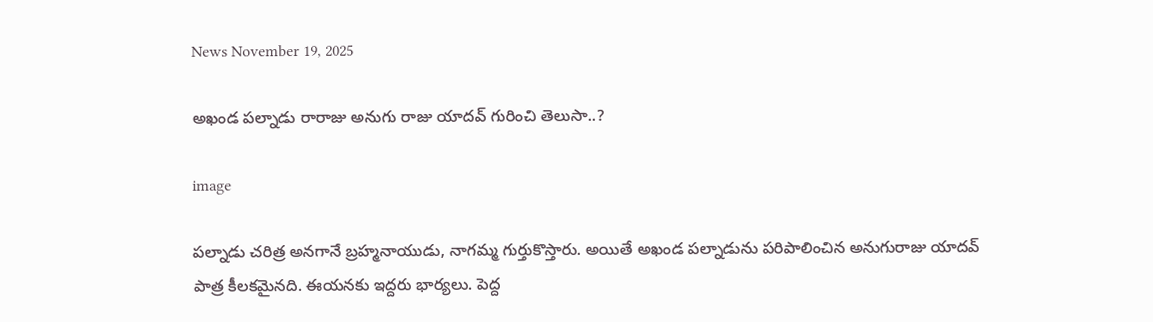News November 19, 2025

అఖండ పల్నాడు రారాజు అనుగు రాజు యాదవ్ గురించి తెలుసా..?

image

పల్నాడు చరిత్ర అనగానే బ్రహ్మనాయుడు, నాగమ్మ గుర్తుకొస్తారు. అయితే అఖండ పల్నాడును పరిపాలించిన అనుగురాజు యాదవ్ పాత్ర కీలకమైనది. ఈయనకు ఇద్దరు భార్యలు. పెద్ద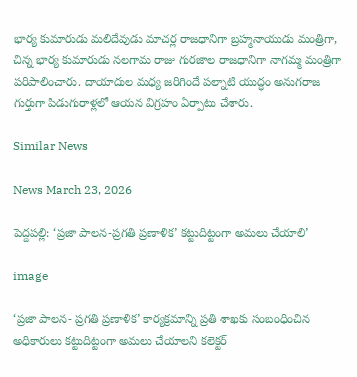భార్య కుమారుడు మలిదేవుడు మాచర్ల రాజధానిగా బ్రహ్మనాయుడు మంత్రిగా, చిన్న భార్య కుమారుడు నలగామ రాజు గురజాల రాజధానిగా నాగమ్మ మంత్రిగా పరిపాలించారు. దాయాదుల మధ్య జరిగిందే పల్నాటి యుద్ధం అనుగరాజ గుర్తుగా పిడుగురాళ్లలో ఆయన విగ్రహం ఏర్పాటు చేశారు.

Similar News

News March 23, 2026

పెద్దపల్లి: ‘ప్రజా పాలన-ప్రగతి ప్రణాళిక’ కట్టుదిట్టంగా అమలు చేయాలి’

image

‘ప్రజా పాలన- ప్రగతి ప్రణాళిక’ కార్యక్రమాన్ని ప్రతి శాఖకు సంబంధించిన అధికారులు కట్టుదిట్టంగా అమలు చేయాలని కలెక్టర్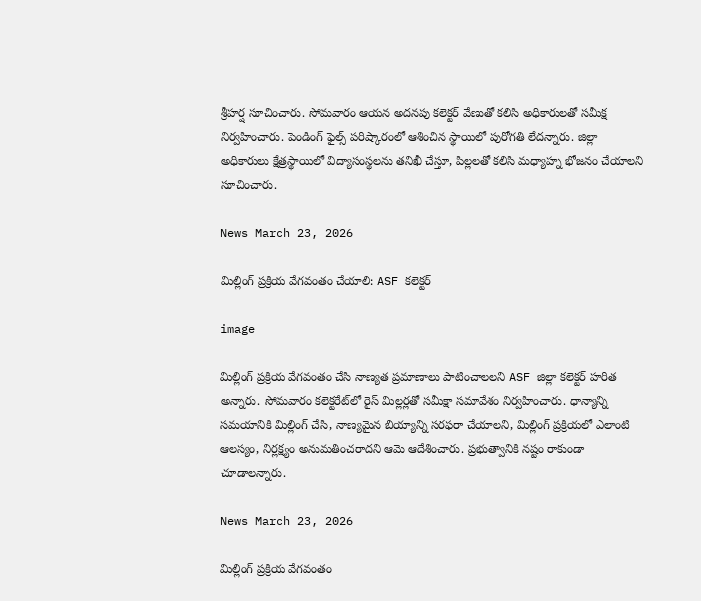శ్రీహర్ష సూచించారు. సోమవారం ఆయన అదనపు కలెక్టర్ వేణుతో కలిసి అధికారులతో సమీక్ష నిర్వహించారు. పెండింగ్ ఫైల్స్ పరిష్కారంలో ఆశించిన స్థాయిలో పురోగతి లేదన్నారు. జిల్లా అధికారులు క్షేత్రస్థాయిలో విద్యాసంస్థలను తనిఖీ చేస్తూ, పిల్లలతో కలిసి మధ్యాహ్న భోజనం చేయాలని సూచించారు.

News March 23, 2026

మిల్లింగ్ ప్రక్రియ వేగవంతం చేయాలి: ASF కలెక్టర్

image

మిల్లింగ్ ప్రక్రియ వేగవంతం చేసి నాణ్యత ప్రమాణాలు పాటించాలలని ASF జిల్లా కలెక్టర్ హరిత అన్నారు. సోమవారం కలెక్టరేట్‌లో రైస్ మిల్లర్లతో సమీక్షా సమావేశం నిర్వహించారు. ధాన్యాన్ని సమయానికి మిల్లింగ్ చేసి, నాణ్యమైన బియ్యాన్ని సరఫరా చేయాలని, మిల్లింగ్ ప్రక్రియలో ఎలాంటి ఆలస్యం, నిర్లక్ష్యం అనుమతించరాదని ఆమె ఆదేశించారు. ప్రభుత్వానికి నష్టం రాకుండా చూడాలన్నారు.

News March 23, 2026

మిల్లింగ్ ప్రక్రియ వేగవంతం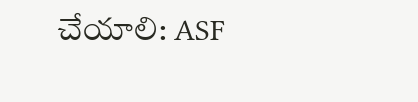చేయాలి: ASF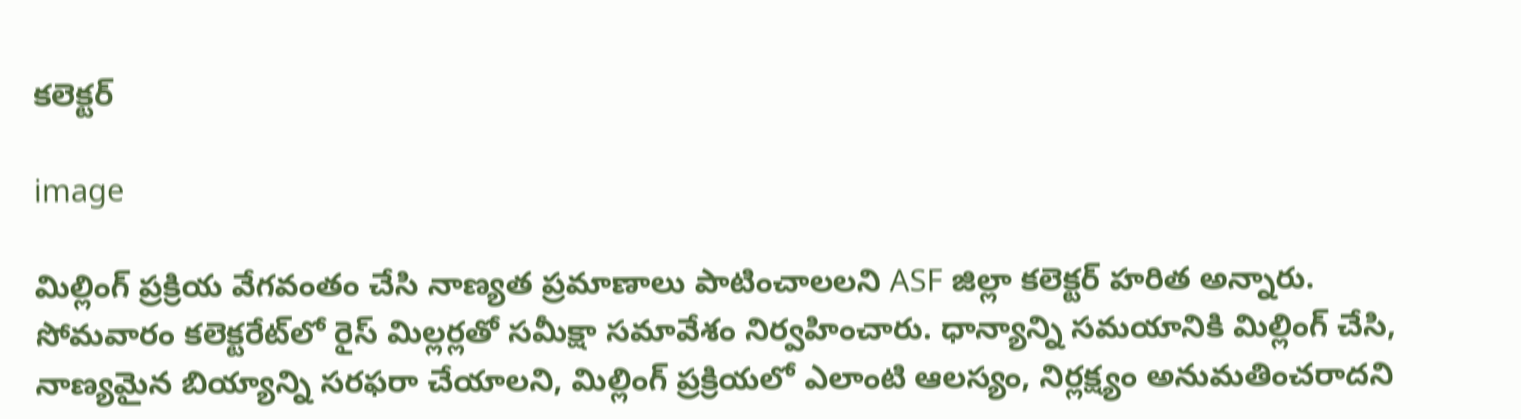కలెక్టర్

image

మిల్లింగ్ ప్రక్రియ వేగవంతం చేసి నాణ్యత ప్రమాణాలు పాటించాలలని ASF జిల్లా కలెక్టర్ హరిత అన్నారు. సోమవారం కలెక్టరేట్‌లో రైస్ మిల్లర్లతో సమీక్షా సమావేశం నిర్వహించారు. ధాన్యాన్ని సమయానికి మిల్లింగ్ చేసి, నాణ్యమైన బియ్యాన్ని సరఫరా చేయాలని, మిల్లింగ్ ప్రక్రియలో ఎలాంటి ఆలస్యం, నిర్లక్ష్యం అనుమతించరాదని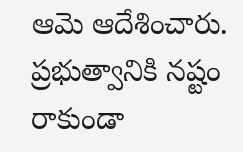ఆమె ఆదేశించారు. ప్రభుత్వానికి నష్టం రాకుండా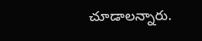చూడాలన్నారు.